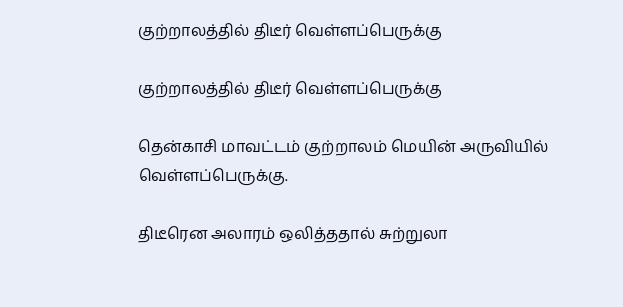குற்றாலத்தில் திடீர் வெள்ளப்பெருக்கு

குற்றாலத்தில் திடீர் வெள்ளப்பெருக்கு

தென்காசி மாவட்டம் குற்றாலம் மெயின் அருவியில் வெள்ளப்பெருக்கு.

திடீரென அலாரம் ஒலித்ததால் சுற்றுலா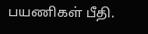பயணிகள் பீதி.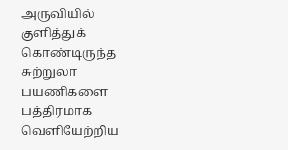அருவியில் குளித்துக் கொண்டிருந்த சுற்றுலா பயணிகளை பத்திரமாக வெளியேற்றிய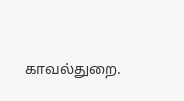காவல்துறை.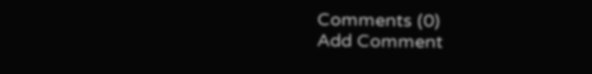Comments (0)
Add Comment